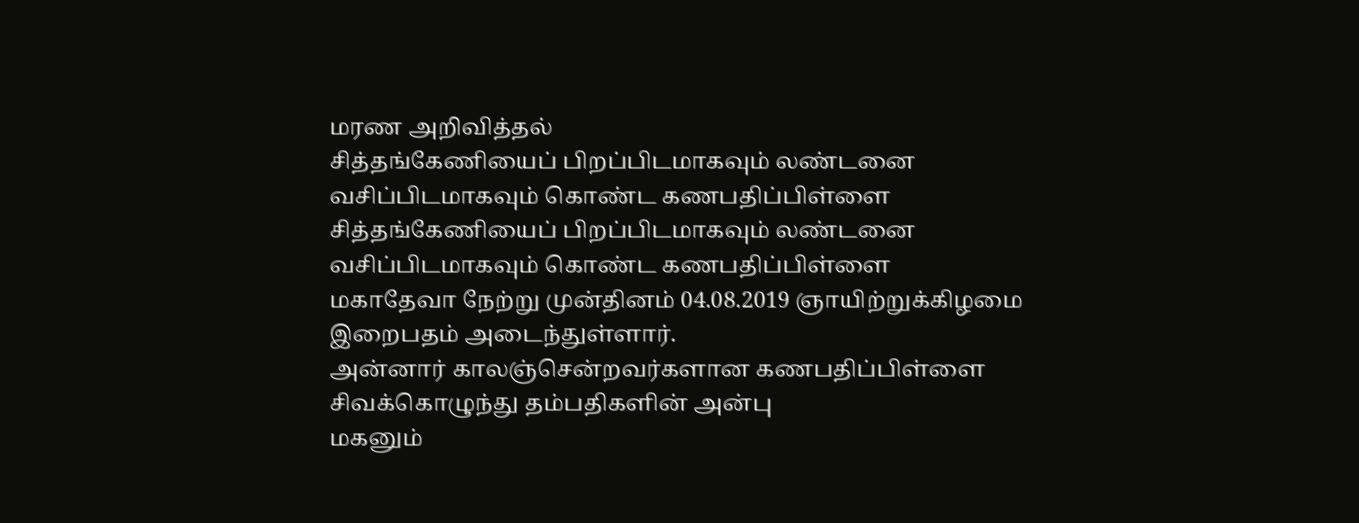மரண அறிவித்தல்
சித்தங்கேணியைப் பிறப்பிடமாகவும் லண்டனை வசிப்பிடமாகவும் கொண்ட கணபதிப்பிள்ளை
சித்தங்கேணியைப் பிறப்பிடமாகவும் லண்டனை வசிப்பிடமாகவும் கொண்ட கணபதிப்பிள்ளை
மகாதேவா நேற்று முன்தினம் 04.08.2019 ஞாயிற்றுக்கிழமை இறைபதம் அடைந்துள்ளார்.
அன்னார் காலஞ்சென்றவர்களான கணபதிப்பிள்ளை சிவக்கொழுந்து தம்பதிகளின் அன்பு
மகனும்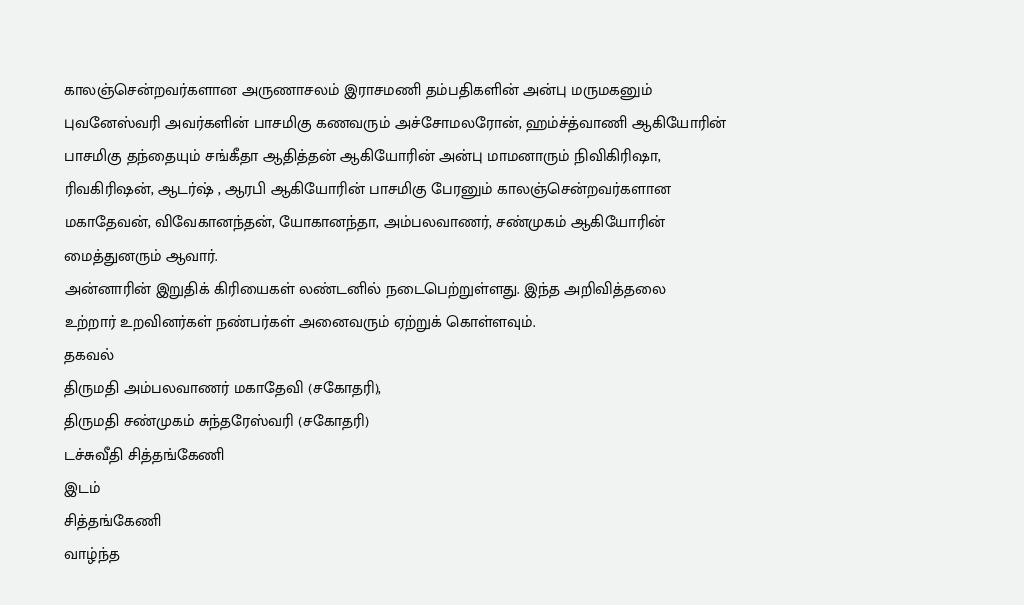காலஞ்சென்றவர்களான அருணாசலம் இராசமணி தம்பதிகளின் அன்பு மருமகனும்
புவனேஸ்வரி அவர்களின் பாசமிகு கணவரும் அச்சோமலரோன், ஹம்ச்த்வாணி ஆகியோரின்
பாசமிகு தந்தையும் சங்கீதா ஆதித்தன் ஆகியோரின் அன்பு மாமனாரும் நிவிகிரிஷா,
ரிவகிரிஷன், ஆடர்ஷ் , ஆரபி ஆகியோரின் பாசமிகு பேரனும் காலஞ்சென்றவர்களான
மகாதேவன், விவேகானந்தன், யோகானந்தா, அம்பலவாணர், சண்முகம் ஆகியோரின்
மைத்துனரும் ஆவார்.
அன்னாரின் இறுதிக் கிரியைகள் லண்டனில் நடைபெற்றுள்ளது. இந்த அறிவித்தலை
உற்றார் உறவினர்கள் நண்பர்கள் அனைவரும் ஏற்றுக் கொள்ளவும்.
தகவல்
திருமதி அம்பலவாணர் மகாதேவி (சகோதரி),
திருமதி சண்முகம் சுந்தரேஸ்வரி (சகோதரி)
டச்சுவீதி சித்தங்கேணி
இடம்
சித்தங்கேணி
வாழ்ந்த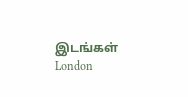இடங்கள்
London